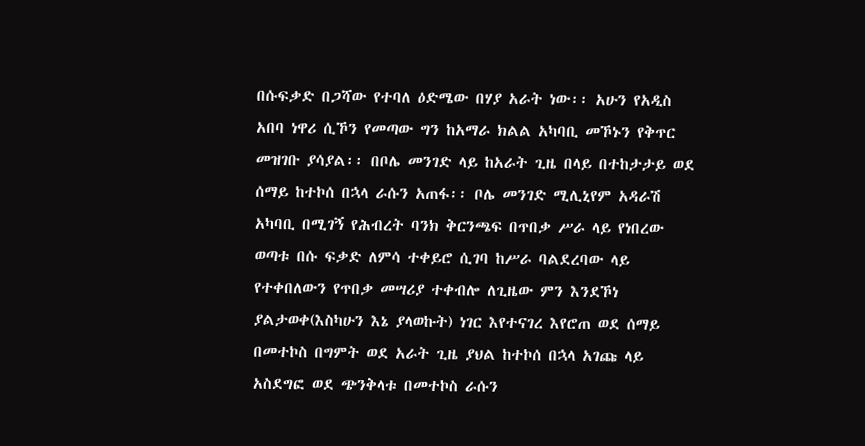በሱፍቃድ በጋሻው የተባለ ዕድሜው በሃያ አራት ነው፡፡ አሁን የአዲስ አበባ ነዋሪ ሲኾን የመጣው ግን ከአማራ ክልል አካባቢ መኾኑን የቅጥር መዝገቡ ያሳያል፡፡ በቦሌ መንገድ ላይ ከአራት ጊዜ በላይ በተከታታይ ወደ ሰማይ ከተኮሰ በኋላ ራሱን አጠፋ፡፡ ቦሌ መንገድ ሚሊኒየም አዳራሽ አካባቢ በሚገኝ የሕብረት ባንክ ቅርንጫፍ በጥበቃ ሥራ ላይ የነበረው ወጣቱ በሱ ፍቃድ ለምሳ ተቀይሮ ሲገባ ከሥራ ባልደረባው ላይ የተቀበለውን የጥበቃ መሣሪያ ተቀብሎ ለጊዜው ምን እንደኾነ ያልታወቀ(እስካሁን እኔ ያላወኩት) ነገር እየተናገረ እየሮጠ ወደ ሰማይ በመተኮስ በግምት ወደ አራት ጊዜ ያህል ከተኮሰ በኋላ አገጩ ላይ አስደግፎ ወደ ጭንቅላቱ በመተኮስ ራሱን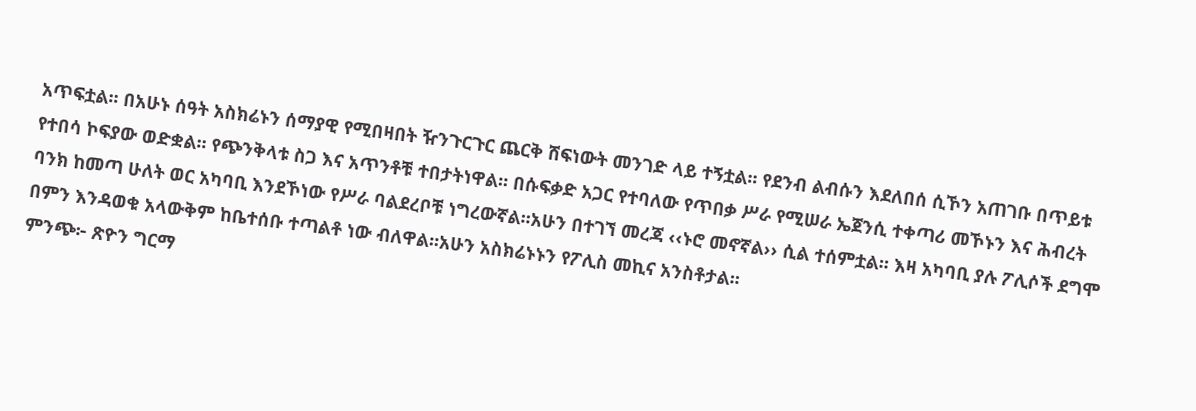አጥፍቷል፡፡ በአሁኑ ሰዓት አስክሬኑን ሰማያዊ የሚበዛበት ዥንጉርጉር ጨርቅ ሸፍነውት መንገድ ላይ ተኝቷል፡፡ የደንብ ልብሱን እደለበሰ ሲኾን አጠገቡ በጥይቱ የተበሳ ኮፍያው ወድቋል፡፡ የጭንቅላቱ ስጋ እና አጥንቶቹ ተበታትነዋል፡፡ በሱፍቃድ አጋር የተባለው የጥበቃ ሥራ የሚሠራ ኤጀንሲ ተቀጣሪ መኾኑን እና ሕብረት ባንክ ከመጣ ሁለት ወር አካባቢ እንደኾነው የሥራ ባልደረቦቹ ነግረውኛል፡፡አሁን በተገኘ መረጃ ‹‹ኑሮ መኖኛል›› ሲል ተሰምቷል፡፡ እዛ አካባቢ ያሉ ፖሊሶች ደግሞ በምን እንዳወቁ አላውቅም ከቤተሰቡ ተጣልቶ ነው ብለዋል፡፡አሁን አስክሬኑኑን የፖሊስ መኪና አንስቶታል፡፡
ምንጭ፦ ጽዮን ግርማ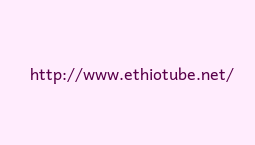http://www.ethiotube.net/